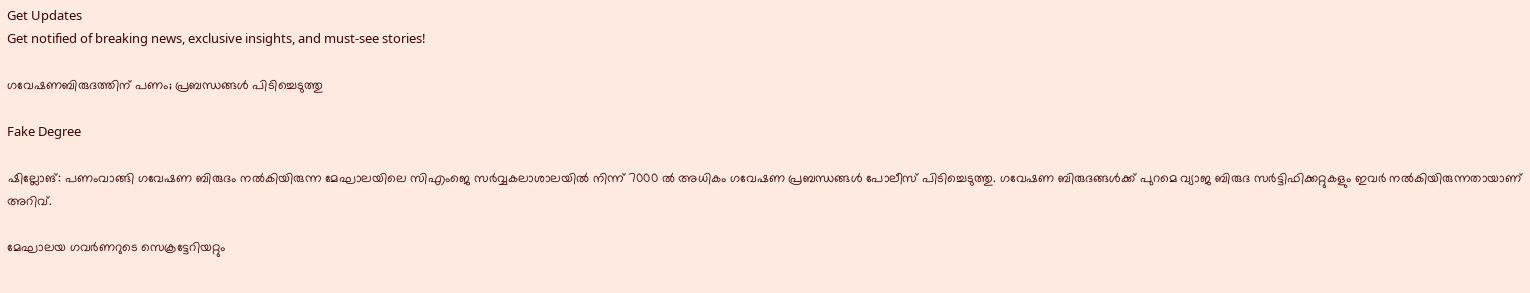Get Updates
Get notified of breaking news, exclusive insights, and must-see stories!

ഗവേഷണബിരുദത്തിന് പണം; പ്രബന്ധങ്ങള്‍ പിടിച്ചെടുത്തു

Fake Degree

ഷില്ലോങ്: പണംവാങ്ങി ഗവേഷണ ബിരുദം നല്‍കിയിരുന്ന മേഘാലയിലെ സിഎംജെ സര്‍വ്വകലാശാലയില്‍ നിന്ന് 7000 ല്‍ അധികം ഗവേഷണ പ്രബന്ധങ്ങള്‍ പോലീസ് പിടിച്ചെടുത്തു. ഗവേഷണ ബിരുദങ്ങള്‍ക്ക് പുറമെ വ്യാജ ബിരുദ സര്‍ട്ടിഫിക്കറ്റുകളും ഇവര്‍ നല്‍കിയിരുന്നതായാണ് അറിവ്.

മേഘാലയ ഗവര്‍ണറുടെ സെക്രട്ടേറിയറ്റും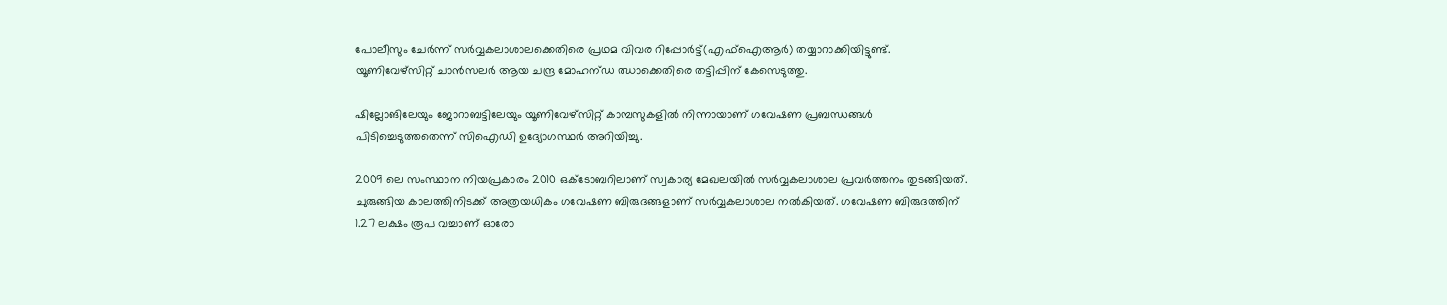പോലീസും ചേര്‍ന്ന് സര്‍വ്വകലാശാലക്കെതിരെ പ്രഥമ വിവര റിപ്പോര്‍ട്ട്(എഫ്‌ഐആര്‍) തയ്യാറാക്കിയിട്ടുണ്ട്. യൂണിവേഴ്‌സിറ്റ് ചാന്‍സലര്‍ ആയ ചന്ദ്ര മോഹന്ഡ ഝാക്കെതിരെ തട്ടിപ്പിന് കേസെടുത്തു.

ഷില്ലോങിലേയും ജോറാബട്ടിലേയും യൂണിവേഴ്‌സിറ്റ് കാമ്പസുകളില്‍ നിന്നായാണ് ഗവേഷണ പ്രബന്ധങ്ങള്‍ പിടിച്ചെടുത്തതെന്ന് സിഐഡി ഉദ്യോഗസ്ഥര്‍ അറിയിച്ചു.

2009 ലെ സംസ്ഥാന നിയപ്രകാരം 2010 ഒക്ടോബറിലാണ് സ്വകാര്യ മേഖലയില്‍ സര്‍വ്വകലാശാല പ്രവര്‍ത്തനം തുടങ്ങിയത്. ചുരുങ്ങിയ കാലത്തിനിടക്ക് അത്രയധികം ഗവേഷണ ബിരുദങ്ങളാണ് സര്‍വ്വകലാശാല നല്‍കിയത്. ഗവേഷണ ബിരുദത്തിന് 1.27 ലക്ഷം രൂപ വച്ചാണ് ഓരോ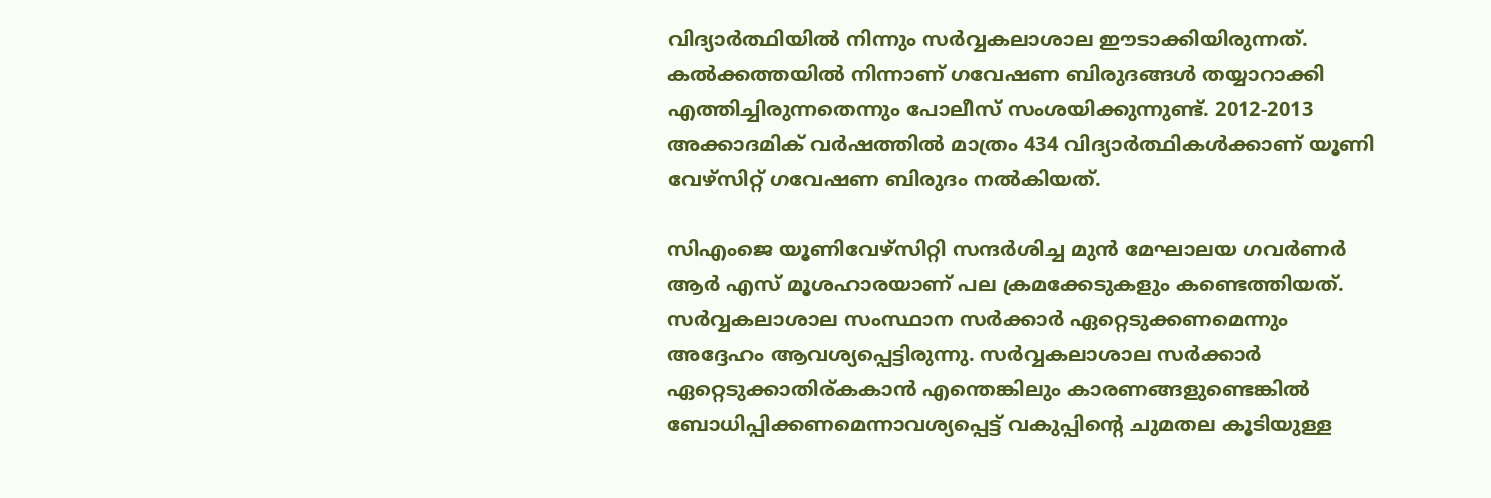വിദ്യാര്‍ത്ഥിയില്‍ നിന്നും സര്‍വ്വകലാശാല ഈടാക്കിയിരുന്നത്. കല്‍ക്കത്തയില്‍ നിന്നാണ് ഗവേഷണ ബിരുദങ്ങള്‍ തയ്യാറാക്കി എത്തിച്ചിരുന്നതെന്നും പോലീസ് സംശയിക്കുന്നുണ്ട്. 2012-2013 അക്കാദമിക് വര്‍ഷത്തില്‍ മാത്രം 434 വിദ്യാര്‍ത്ഥികള്‍ക്കാണ് യൂണി വേഴ്‌സിറ്റ് ഗവേഷണ ബിരുദം നല്‍കിയത്.

സിഎംജെ യൂണിവേഴ്‌സിറ്റി സന്ദര്‍ശിച്ച മുന്‍ മേഘാലയ ഗവര്‍ണര്‍ ആര്‍ എസ് മൂശഹാരയാണ് പല ക്രമക്കേടുകളും കണ്ടെത്തിയത്. സര്‍വ്വകലാശാല സംസ്ഥാന സര്‍ക്കാര്‍ ഏറ്റെടുക്കണമെന്നും അദ്ദേഹം ആവശ്യപ്പെട്ടിരുന്നു. സര്‍വ്വകലാശാല സര്‍ക്കാര്‍ ഏറ്റെടുക്കാതിര്കകാന്‍ എന്തെങ്കിലും കാരണങ്ങളുണ്ടെങ്കില്‍ ബോധിപ്പിക്കണമെന്നാവശ്യപ്പെട്ട് വകുപ്പിന്റെ ചുമതല കൂടിയുള്ള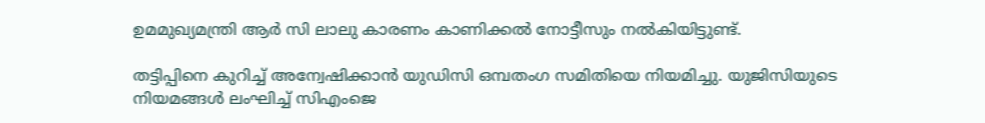ഉമമുഖ്യമന്ത്രി ആര്‍ സി ലാലു കാരണം കാണിക്കല്‍ നോട്ടീസും നല്‍കിയിട്ടുണ്ട്.

തട്ടിപ്പിനെ കുറിച്ച് അന്വേഷിക്കാന്‍ യുഡിസി ഒമ്പതംഗ സമിതിയെ നിയമിച്ചു. യുജിസിയുടെ നിയമങ്ങള്‍ ലംഘിച്ച് സിഎംജെ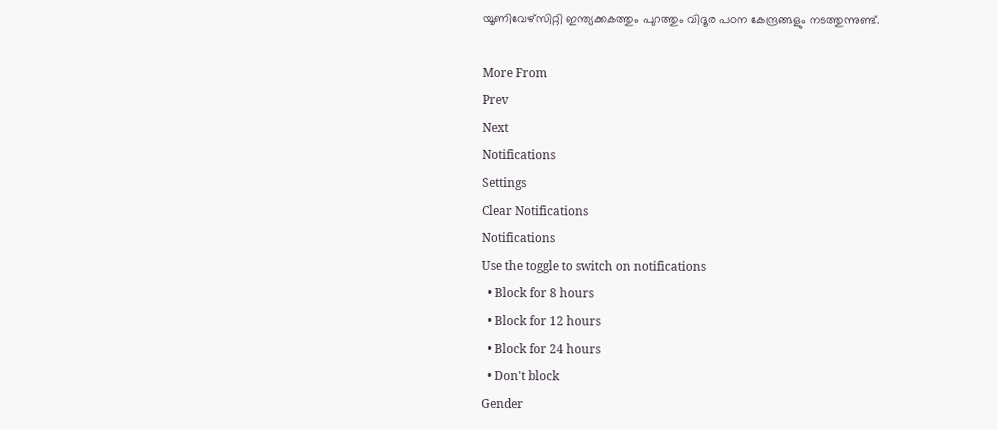യൂണിവേഴ്‌സിറ്റി ഇന്ത്യക്കകത്തും പുറത്തും വിദൂര പഠന കേന്ദ്രങ്ങളും നടത്തുന്നുണ്ട്.

More From
Prev
Next
Notifications
Settings
Clear Notifications
Notifications
Use the toggle to switch on notifications
  • Block for 8 hours
  • Block for 12 hours
  • Block for 24 hours
  • Don't block
Gender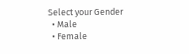Select your Gender
  • Male
  • Female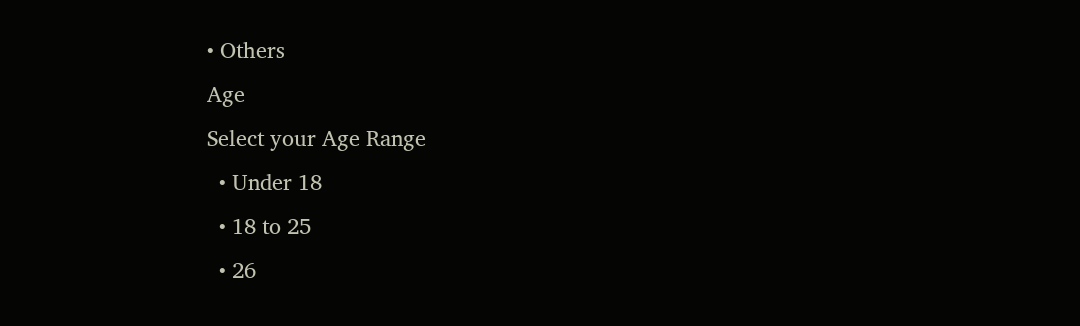• Others
Age
Select your Age Range
  • Under 18
  • 18 to 25
  • 26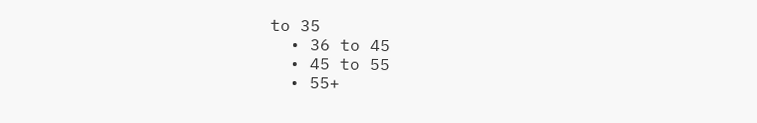to 35
  • 36 to 45
  • 45 to 55
  • 55+